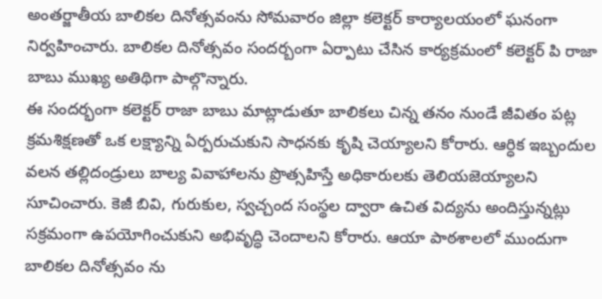అంతర్జాతీయ బాలికల దినోత్సవంను సోమవారం జిల్లా కలెక్టర్ కార్యాలయంలో ఘనంగా నిర్వహించారు. బాలికల దినోత్సవం సందర్బంగా ఏర్పాటు చేసిన కార్యక్రమంలో కలెక్టర్ పి రాజా బాబు ముఖ్య అతిథిగా పాల్గొన్నారు.
ఈ సందర్భంగా కలెక్టర్ రాజా బాబు మాట్లాడుతూ బాలికలు చిన్న తనం నుండే జీవితం పట్ల క్రమశిక్షణతో ఒక లక్ష్యాన్ని ఏర్పరుచుకుని సాధనకు కృషి చెయ్యాలని కోరారు. ఆర్ధిక ఇబ్బందుల వలన తల్లిదండ్రులు బాల్య వివాహాలను ప్రొత్సహిస్తే అధికారులకు తెలియజెయ్యాలని సూచించారు. కెజీ బివి, గురుకుల, స్వచ్చంద సంస్థల ద్వారా ఉచిత విద్యను అందిస్తున్నట్లు సక్రమంగా ఉపయోగించుకుని అభివృద్ధి చెందాలని కోరారు. ఆయా పాఠశాలలో ముందుగా బాలికల దినోత్సవం ను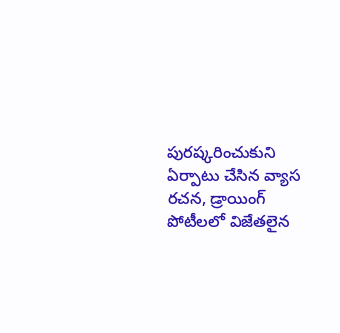పురష్కరించుకుని ఏర్పాటు చేసిన వ్యాస రచన, డ్రాయింగ్ పోటీలలో విజేతలైన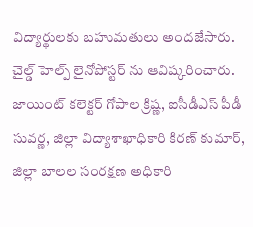విద్యార్థులకు బహుమతులు అందజేసారు. చైల్డ్ హెల్ప్ లైనోపోస్టర్ ను ఆవిష్కరించారు. జాయింట్ కలెక్టర్ గోపాల క్రిష్ణ, ఐసీడీఎస్ పీడీ సువర్ణ, జిల్లా విద్యాశాఖాధికారి కిరణ్ కుమార్, జిల్లా బాలల సంరక్షణ అధికారి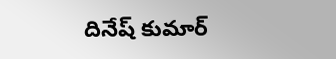దినేష్ కుమార్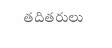తదితరులు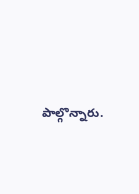పాల్గొన్నారు.